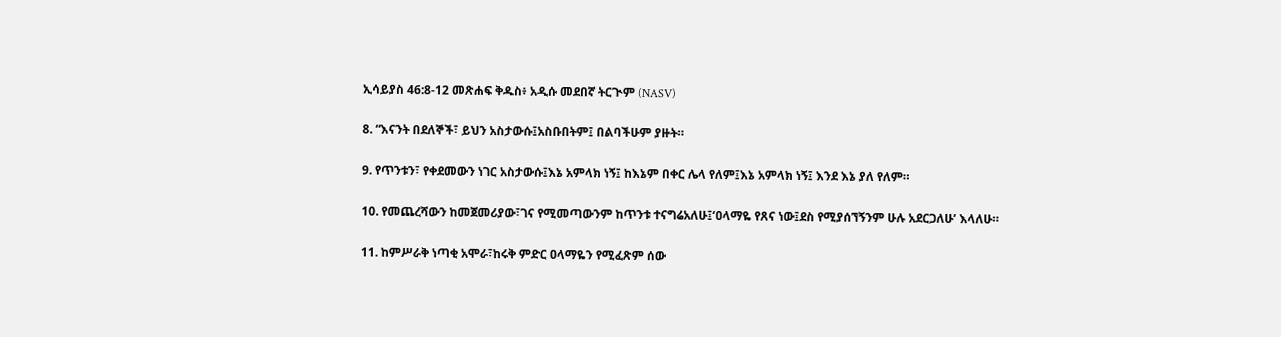ኢሳይያስ 46:8-12 መጽሐፍ ቅዱስ፥ አዲሱ መደበኛ ትርጒም (NASV)

8. “እናንት በደለኞች፣ ይህን አስታውሱ፤አስቡበትም፤ በልባችሁም ያዙት።

9. የጥንቱን፣ የቀደመውን ነገር አስታውሱ፤እኔ አምላክ ነኝ፤ ከእኔም በቀር ሌላ የለም፤እኔ አምላክ ነኝ፤ እንደ እኔ ያለ የለም።

10. የመጨረሻውን ከመጀመሪያው፣ገና የሚመጣውንም ከጥንቱ ተናግሬአለሁ፤‘ዐላማዬ የጸና ነው፤ደስ የሚያሰኘኝንም ሁሉ አደርጋለሁ’ እላለሁ።

11. ከምሥራቅ ነጣቂ አሞራ፣ከሩቅ ምድር ዐላማዬን የሚፈጽም ሰው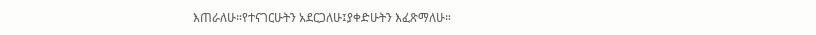እጠራለሁ።የተናገርሁትን አደርጋለሁ፤ያቀድሁትን እፈጽማለሁ።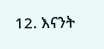12. እናንት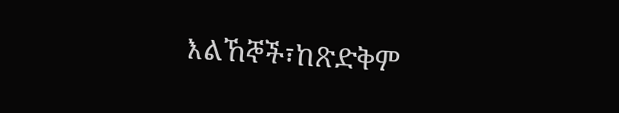እልኸኞች፣ከጽድቅም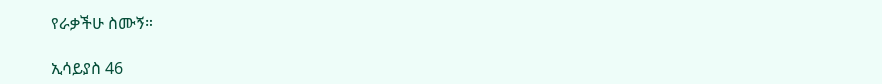የራቃችሁ ስሙኝ።

ኢሳይያስ 46